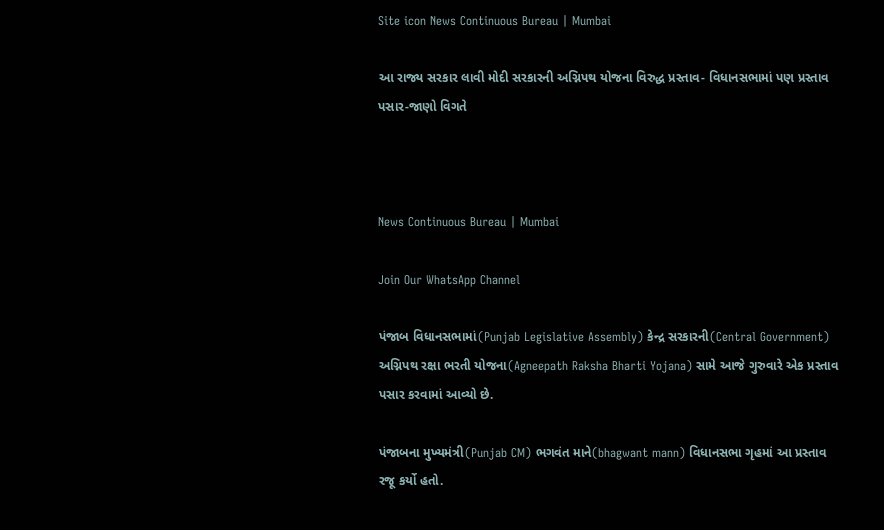Site icon News Continuous Bureau | Mumbai

આ રાજ્ય સરકાર લાવી મોદી સરકારની અગ્નિપથ યોજના વિરુદ્ધ પ્રસ્તાવ- વિધાનસભામાં પણ પ્રસ્તાવ પસાર-જાણો વિગતે



News Continuous Bureau | Mumbai

Join Our WhatsApp Channel

પંજાબ વિધાનસભામાં(Punjab Legislative Assembly) કેન્દ્ર સરકારની(Central Government) અગ્નિપથ રક્ષા ભરતી યોજના(Agneepath Raksha Bharti Yojana) સામે આજે ગુરુવારે એક પ્રસ્તાવ પસાર કરવામાં આવ્યો છે.

પંજાબના મુખ્યમંત્રી(Punjab CM) ભગવંત માને(bhagwant mann) વિધાનસભા ગૃહમાં આ પ્રસ્તાવ રજૂ કર્યો હતો.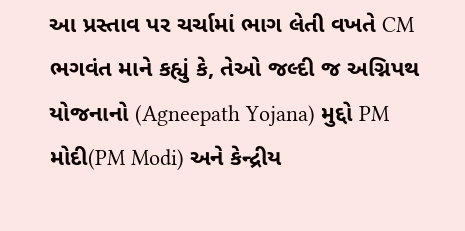આ પ્રસ્તાવ પર ચર્ચામાં ભાગ લેતી વખતે CM ભગવંત માને કહ્યું કે, તેઓ જલ્દી જ અગ્નિપથ યોજનાનો (Agneepath Yojana) મુદ્દો PM મોદી(PM Modi) અને કેન્દ્રીય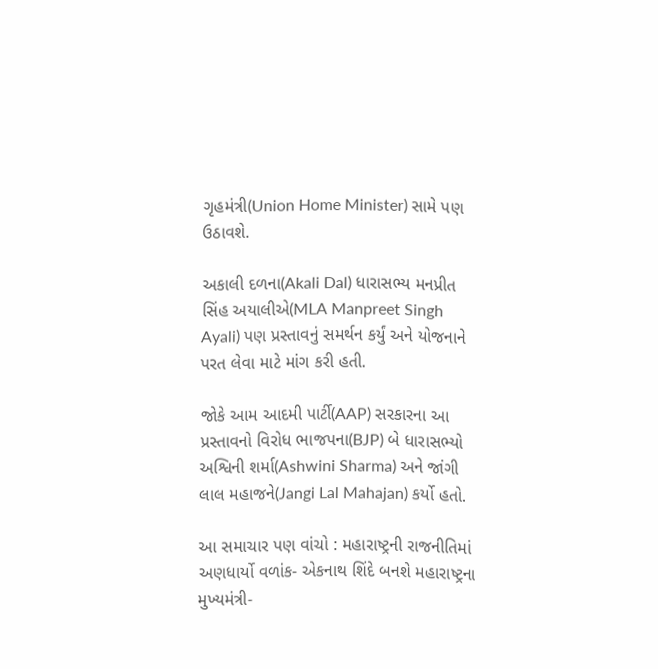ગૃહમંત્રી(Union Home Minister) સામે પણ ઉઠાવશે.

અકાલી દળના(Akali Dal) ધારાસભ્ય મનપ્રીત સિંહ અયાલીએ(MLA Manpreet Singh Ayali) પણ પ્રસ્તાવનું સમર્થન કર્યું અને યોજનાને પરત લેવા માટે માંગ કરી હતી.

જોકે આમ આદમી પાર્ટી(AAP) સરકારના આ પ્રસ્તાવનો વિરોધ ભાજપના(BJP) બે ધારાસભ્યો અશ્વિની શર્મા(Ashwini Sharma) અને જાંગી લાલ મહાજને(Jangi Lal Mahajan) કર્યો હતો.

આ સમાચાર પણ વાંચો : મહારાષ્ટ્રની રાજનીતિમાં અણધાર્યો વળાંક- એકનાથ શિંદે બનશે મહારાષ્ટ્રના મુખ્યમંત્રી-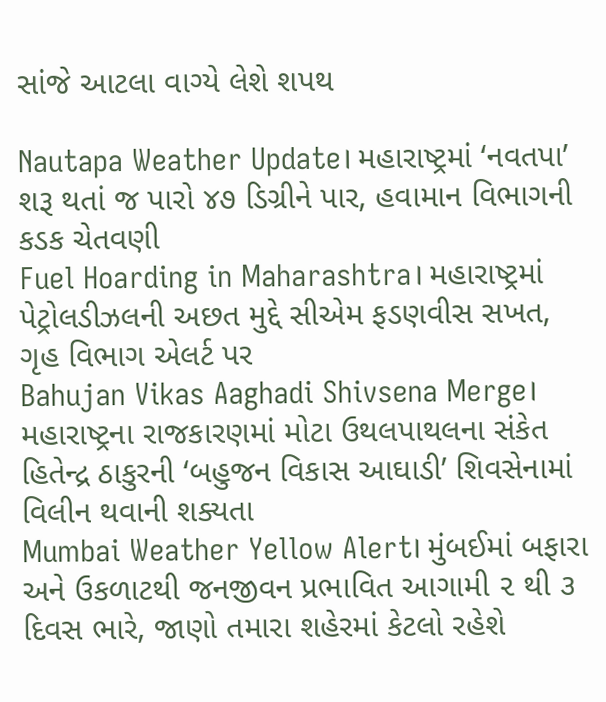સાંજે આટલા વાગ્યે લેશે શપથ

Nautapa Weather Update। મહારાષ્ટ્રમાં ‘નવતપા’ શરૂ થતાં જ પારો ૪૭ ડિગ્રીને પાર, હવામાન વિભાગની કડક ચેતવણી
Fuel Hoarding in Maharashtra। મહારાષ્ટ્રમાં પેટ્રોલડીઝલની અછત મુદ્દે સીએમ ફડણવીસ સખત, ગૃહ વિભાગ એલર્ટ પર
Bahujan Vikas Aaghadi Shivsena Merge। મહારાષ્ટ્રના રાજકારણમાં મોટા ઉથલપાથલના સંકેત હિતેન્દ્ર ઠાકુરની ‘બહુજન વિકાસ આઘાડી’ શિવસેનામાં વિલીન થવાની શક્યતા
Mumbai Weather Yellow Alert। મુંબઈમાં બફારા અને ઉકળાટથી જનજીવન પ્રભાવિત આગામી ૨ થી ૩ દિવસ ભારે, જાણો તમારા શહેરમાં કેટલો રહેશે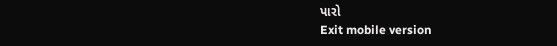પારો
Exit mobile version